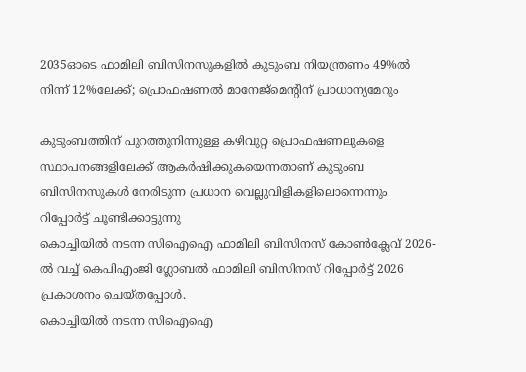2035ഓടെ ഫാമിലി ബിസിനസുകളില്‍ കുടുംബ നിയന്ത്രണം 49%ല്‍ നിന്ന് 12%ലേക്ക്; പ്രൊഫഷണല്‍ മാനേജ്മെന്റിന് പ്രാധാന്യമേറും

കുടുംബത്തിന് പുറത്തുനിന്നുള്ള കഴിവുറ്റ പ്രൊഫഷണലുകളെ സ്ഥാപനങ്ങളിലേക്ക് ആകര്‍ഷിക്കുകയെന്നതാണ് കുടുംബ ബിസിനസുകള്‍ നേരിടുന്ന പ്രധാന വെല്ലുവിളികളിലൊന്നെന്നും റിപ്പോര്‍ട്ട് ചൂണ്ടിക്കാട്ടുന്നു
കൊച്ചിയില്‍ നടന്ന സിഐഐ ഫാമിലി ബിസിനസ് കോണ്‍ക്ലേവ് 2026-ല്‍ വച്ച് കെപിഎംജി ഗ്ലോബല്‍ ഫാമിലി ബിസിനസ് റിപ്പോര്‍ട്ട് 2026 പ്രകാശനം ചെയ്തപ്പോള്‍.
കൊച്ചിയില്‍ നടന്ന സിഐഐ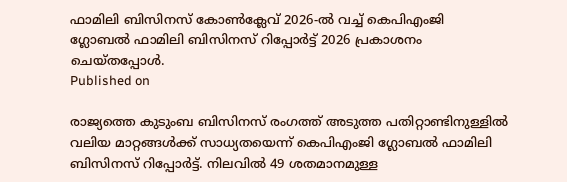ഫാമിലി ബിസിനസ് കോണ്‍ക്ലേവ് 2026-ല്‍ വച്ച് കെപിഎംജി ഗ്ലോബല്‍ ഫാമിലി ബിസിനസ് റിപ്പോര്‍ട്ട് 2026 പ്രകാശനം ചെയ്തപ്പോള്‍.
Published on

രാജ്യത്തെ കുടുംബ ബിസിനസ് രംഗത്ത് അടുത്ത പതിറ്റാണ്ടിനുള്ളില്‍ വലിയ മാറ്റങ്ങള്‍ക്ക് സാധ്യതയെന്ന് കെപിഎംജി ഗ്ലോബല്‍ ഫാമിലി ബിസിനസ് റിപ്പോര്‍ട്ട്. നിലവില്‍ 49 ശതമാനമുള്ള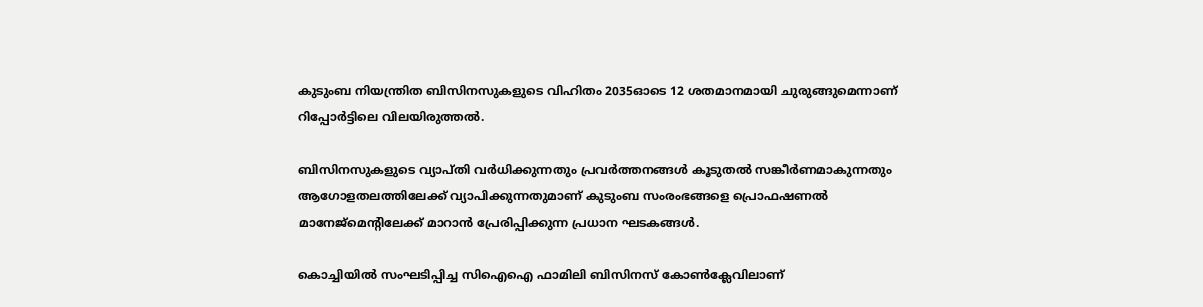കുടുംബ നിയന്ത്രിത ബിസിനസുകളുടെ വിഹിതം 2035ഓടെ 12 ശതമാനമായി ചുരുങ്ങുമെന്നാണ് റിപ്പോര്‍ട്ടിലെ വിലയിരുത്തല്‍.

ബിസിനസുകളുടെ വ്യാപ്തി വര്‍ധിക്കുന്നതും പ്രവര്‍ത്തനങ്ങള്‍ കൂടുതല്‍ സങ്കീര്‍ണമാകുന്നതും ആഗോളതലത്തിലേക്ക് വ്യാപിക്കുന്നതുമാണ് കുടുംബ സംരംഭങ്ങളെ പ്രൊഫഷണല്‍ മാനേജ്മെന്റിലേക്ക് മാറാന്‍ പ്രേരിപ്പിക്കുന്ന പ്രധാന ഘടകങ്ങള്‍.

കൊച്ചിയില്‍ സംഘടിപ്പിച്ച സിഐഐ ഫാമിലി ബിസിനസ് കോണ്‍ക്ലേവിലാണ്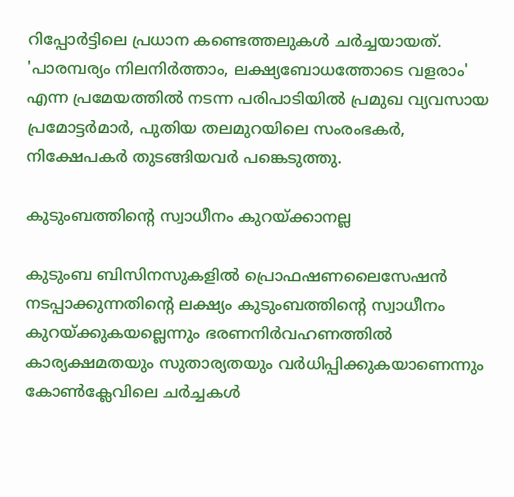റിപ്പോര്‍ട്ടിലെ പ്രധാന കണ്ടെത്തലുകള്‍ ചര്‍ച്ചയായത്. 'പാരമ്പര്യം നിലനിര്‍ത്താം, ലക്ഷ്യബോധത്തോടെ വളരാം' എന്ന പ്രമേയത്തില്‍ നടന്ന പരിപാടിയില്‍ പ്രമുഖ വ്യവസായ പ്രമോട്ടര്‍മാര്‍, പുതിയ തലമുറയിലെ സംരംഭകര്‍, നിക്ഷേപകര്‍ തുടങ്ങിയവര്‍ പങ്കെടുത്തു.

കുടുംബത്തിന്റെ സ്വാധീനം കുറയ്ക്കാനല്ല

കുടുംബ ബിസിനസുകളില്‍ പ്രൊഫഷണലൈസേഷന്‍ നടപ്പാക്കുന്നതിന്റെ ലക്ഷ്യം കുടുംബത്തിന്റെ സ്വാധീനം കുറയ്ക്കുകയല്ലെന്നും ഭരണനിര്‍വഹണത്തില്‍ കാര്യക്ഷമതയും സുതാര്യതയും വര്‍ധിപ്പിക്കുകയാണെന്നും കോണ്‍ക്ലേവിലെ ചര്‍ച്ചകള്‍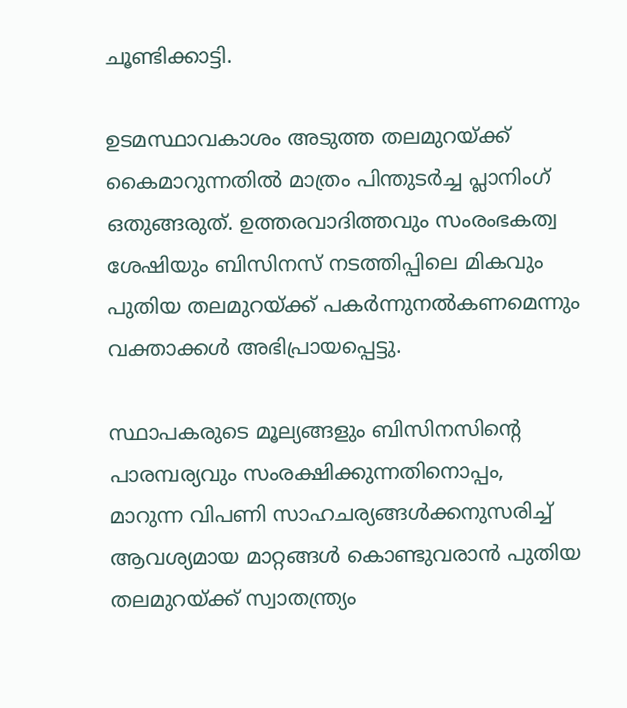ചൂണ്ടിക്കാട്ടി.

ഉടമസ്ഥാവകാശം അടുത്ത തലമുറയ്ക്ക് കൈമാറുന്നതില്‍ മാത്രം പിന്തുടര്‍ച്ച പ്ലാനിംഗ് ഒതുങ്ങരുത്. ഉത്തരവാദിത്തവും സംരംഭകത്വ ശേഷിയും ബിസിനസ് നടത്തിപ്പിലെ മികവും പുതിയ തലമുറയ്ക്ക് പകര്‍ന്നുനല്‍കണമെന്നും വക്താക്കള്‍ അഭിപ്രായപ്പെട്ടു.

സ്ഥാപകരുടെ മൂല്യങ്ങളും ബിസിനസിന്റെ പാരമ്പര്യവും സംരക്ഷിക്കുന്നതിനൊപ്പം, മാറുന്ന വിപണി സാഹചര്യങ്ങള്‍ക്കനുസരിച്ച് ആവശ്യമായ മാറ്റങ്ങള്‍ കൊണ്ടുവരാന്‍ പുതിയ തലമുറയ്ക്ക് സ്വാതന്ത്ര്യം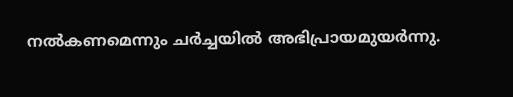നല്‍കണമെന്നും ചര്‍ച്ചയില്‍ അഭിപ്രായമുയര്‍ന്നു.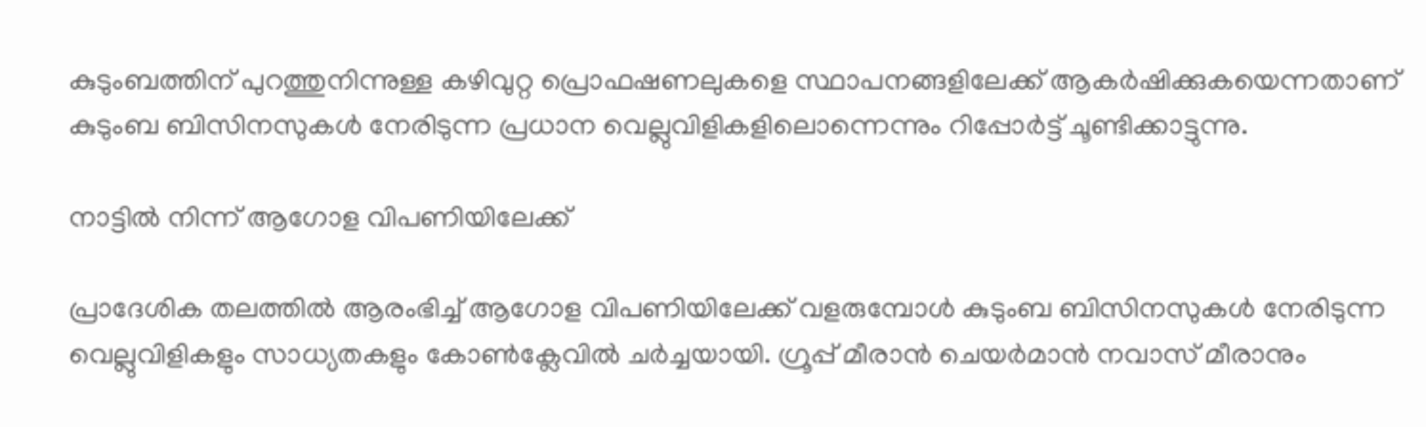കുടുംബത്തിന് പുറത്തുനിന്നുള്ള കഴിവുറ്റ പ്രൊഫഷണലുകളെ സ്ഥാപനങ്ങളിലേക്ക് ആകര്‍ഷിക്കുകയെന്നതാണ് കുടുംബ ബിസിനസുകള്‍ നേരിടുന്ന പ്രധാന വെല്ലുവിളികളിലൊന്നെന്നും റിപ്പോര്‍ട്ട് ചൂണ്ടിക്കാട്ടുന്നു.

നാട്ടില്‍ നിന്ന് ആഗോള വിപണിയിലേക്ക്

പ്രാദേശിക തലത്തില്‍ ആരംഭിച്ച് ആഗോള വിപണിയിലേക്ക് വളരുമ്പോള്‍ കുടുംബ ബിസിനസുകള്‍ നേരിടുന്ന വെല്ലുവിളികളും സാധ്യതകളും കോണ്‍ക്ലേവില്‍ ചര്‍ച്ചയായി. ഗ്രൂപ്പ് മീരാന്‍ ചെയര്‍മാന്‍ നവാസ് മീരാനും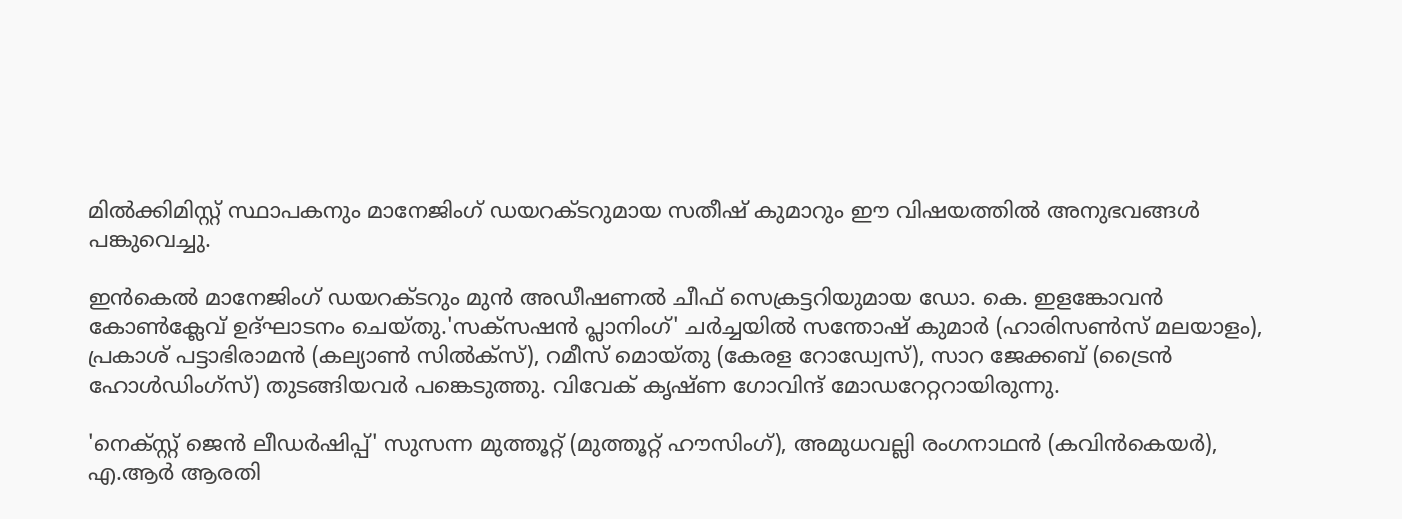മില്‍ക്കിമിസ്റ്റ് സ്ഥാപകനും മാനേജിംഗ് ഡയറക്ടറുമായ സതീഷ് കുമാറും ഈ വിഷയത്തില്‍ അനുഭവങ്ങള്‍ പങ്കുവെച്ചു.

ഇന്‍കെല്‍ മാനേജിംഗ് ഡയറക്ടറും മുന്‍ അഡീഷണല്‍ ചീഫ് സെക്രട്ടറിയുമായ ഡോ. കെ. ഇളങ്കോവന്‍ കോണ്‍ക്ലേവ് ഉദ്ഘാടനം ചെയ്തു.'സക്സഷന്‍ പ്ലാനിംഗ്' ചര്‍ച്ചയില്‍ സന്തോഷ് കുമാര്‍ (ഹാരിസണ്‍സ് മലയാളം), പ്രകാശ് പട്ടാഭിരാമന്‍ (കല്യാണ്‍ സില്‍ക്‌സ്), റമീസ് മൊയ്തു (കേരള റോഡ്വേസ്), സാറ ജേക്കബ് (ട്രൈന്‍ ഹോള്‍ഡിംഗ്‌സ്) തുടങ്ങിയവര്‍ പങ്കെടുത്തു. വിവേക് കൃഷ്ണ ഗോവിന്ദ് മോഡറേറ്ററായിരുന്നു.

'നെക്സ്റ്റ് ജെന്‍ ലീഡര്‍ഷിപ്പ്' സുസന്ന മുത്തൂറ്റ് (മുത്തൂറ്റ് ഹൗസിംഗ്), അമുധവല്ലി രംഗനാഥന്‍ (കവിന്‍കെയര്‍), എ.ആര്‍ ആരതി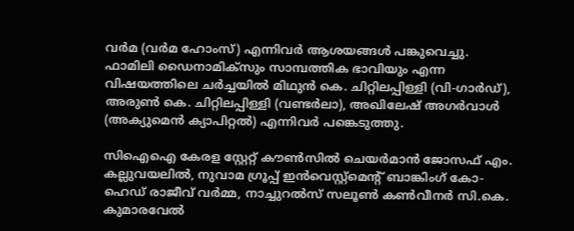വര്‍മ (വര്‍മ ഹോംസ്) എന്നിവര്‍ ആശയങ്ങള്‍ പങ്കുവെച്ചു. ഫാമിലി ഡൈനാമിക്സും സാമ്പത്തിക ഭാവിയും എന്ന വിഷയത്തിലെ ചര്‍ച്ചയില്‍ മിഥുന്‍ കെ. ചിറ്റിലപ്പിള്ളി (വി-ഗാര്‍ഡ്), അരുണ്‍ കെ. ചിറ്റിലപ്പിള്ളി (വണ്ടര്‍ലാ), അഖിലേഷ് അഗര്‍വാള്‍ (അക്യുമെന്‍ ക്യാപിറ്റല്‍) എന്നിവര്‍ പങ്കെടുത്തു.

സിഐഐ കേരള സ്റ്റേറ്റ് കൗണ്‍സില്‍ ചെയര്‍മാന്‍ ജോസഫ് എം. കല്ലുവയലില്‍, നുവാമ ഗ്രൂപ്പ് ഇന്‍വെസ്റ്റ്മെന്റ് ബാങ്കിംഗ് കോ-ഹെഡ് രാജീവ് വര്‍മ്മ, നാച്ചുറല്‍സ് സലൂണ്‍ കണ്‍വീനര്‍ സി.കെ. കുമാരവേല്‍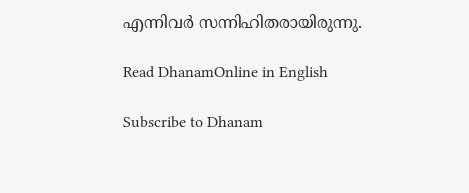എന്നിവര്‍ സന്നിഹിതരായിരുന്നു.

Read DhanamOnline in English

Subscribe to Dhanam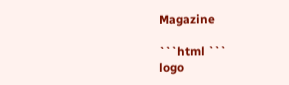Magazine

```html ```
logo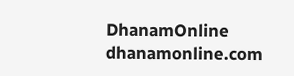DhanamOnline
dhanamonline.com